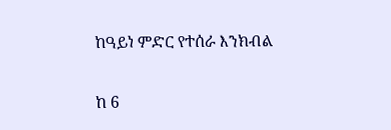ከዓይነ ምድር የተሰራ እንክብል

ከ 6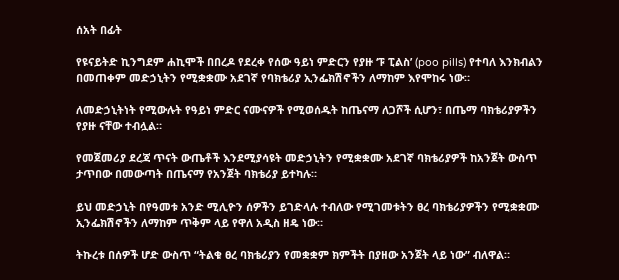ሰአት በፊት

የዩናይትድ ኪንግደም ሐኪሞች በበረዶ የደረቀ የሰው ዓይነ ምድርን የያዙ ‘ፑ ፒልስ’ (poo pills) የተባለ እንክብልን በመጠቀም መድኃኒትን የሚቋቋሙ አደገኛ የባክቴሪያ ኢንፌክሽኖችን ለማከም እየሞከሩ ነው።

ለመድኃኒትነት የሚውሉት የዓይነ ምድር ናሙናዎች የሚወሰዱት ከጤናማ ለጋሾች ሲሆን፣ በጤማ ባክቴሪያዎችን የያዙ ናቸው ተብሏል።

የመጀመሪያ ደረጃ ጥናት ውጤቶች እንደሚያሳዩት መድኃኒትን የሚቋቋሙ አደገኛ ባክቴሪያዎች ከአንጀት ውስጥ ታጥበው በመውጣት በጤናማ የአንጀት ባክቴሪያ ይተካሉ።

ይህ መድኃኒት በየዓመቱ አንድ ሚሊዮን ሰዎችን ይገድላሉ ተብለው የሚገመቱትን ፀረ ባክቴሪያዎችን የሚቋቋሙ ኢንፌክሽኖችን ለማከም ጥቅም ላይ የዋለ አዲስ ዘዴ ነው።

ትኩረቱ በሰዎች ሆድ ውስጥ “ትልቁ ፀረ ባክቴሪያን የመቋቋም ክምችት በያዘው አንጀት ላይ ነው” ብለዋል።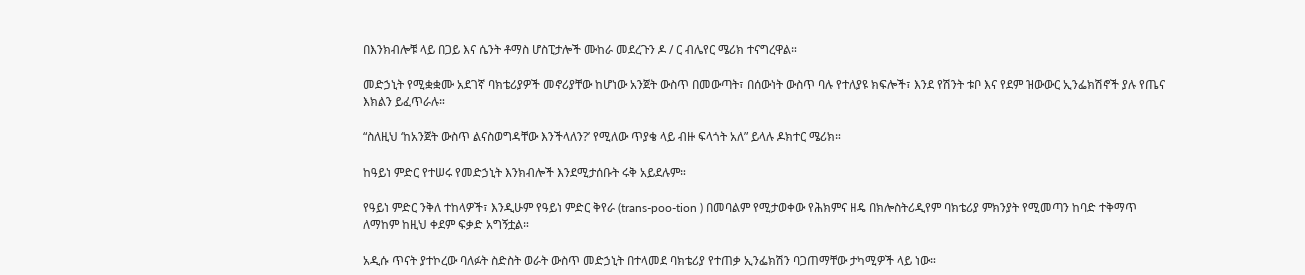በእንክብሎቹ ላይ በጋይ እና ሴንት ቶማስ ሆስፒታሎች ሙከራ መደረጉን ዶ / ር ብሌየር ሜሪክ ተናግረዋል።

መድኃኒት የሚቋቋሙ አደገኛ ባክቴሪያዎች መኖሪያቸው ከሆነው አንጀት ውስጥ በመውጣት፣ በሰውነት ውስጥ ባሉ የተለያዩ ክፍሎች፣ እንደ የሽንት ቱቦ እና የደም ዝውውር ኢንፌክሽኖች ያሉ የጤና እክልን ይፈጥራሉ።

“ስለዚህ ‘ከአንጀት ውስጥ ልናስወግዳቸው እንችላለን?’ የሚለው ጥያቄ ላይ ብዙ ፍላጎት አለ” ይላሉ ዶክተር ሜሪክ።

ከዓይነ ምድር የተሠሩ የመድኃኒት እንክብሎች እንደሚታሰቡት ሩቅ አይደሉም።

የዓይነ ምድር ንቅለ ተከላዎች፣ እንዲሁም የዓይነ ምድር ቅየራ (trans-poo-tion ) በመባልም የሚታወቀው የሕክምና ዘዴ በክሎስትሪዲየም ባክቴሪያ ምክንያት የሚመጣን ከባድ ተቅማጥ ለማከም ከዚህ ቀደም ፍቃድ አግኝቷል።

አዲሱ ጥናት ያተኮረው ባለፉት ስድስት ወራት ውስጥ መድኃኒት በተላመደ ባክቴሪያ የተጠቃ ኢንፌክሽን ባጋጠማቸው ታካሚዎች ላይ ነው።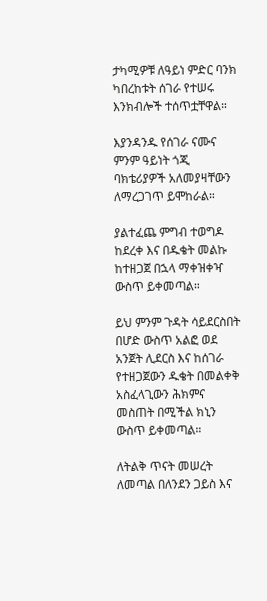ታካሚዎቹ ለዓይነ ምድር ባንክ ካበረከቱት ሰገራ የተሠሩ እንክብሎች ተሰጥቷቸዋል።

እያንዳንዱ የሰገራ ናሙና ምንም ዓይነት ጎጂ ባክቴሪያዎች አለመያዛቸውን ለማረጋገጥ ይሞከራል።

ያልተፈጨ ምግብ ተወግዶ ከደረቀ እና በዱቄት መልኩ ከተዘጋጀ በኋላ ማቀዝቀዣ ውስጥ ይቀመጣል።

ይህ ምንም ጉዳት ሳይደርስበት በሆድ ውስጥ አልፎ ወደ አንጀት ሊደርስ እና ከሰገራ የተዘጋጀውን ዱቄት በመልቀቅ አስፈላጊውን ሕክምና መስጠት በሚችል ክኒን ውስጥ ይቀመጣል።

ለትልቅ ጥናት መሠረት ለመጣል በለንደን ጋይስ እና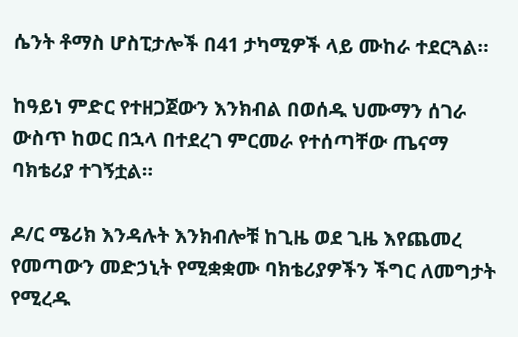ሴንት ቶማስ ሆስፒታሎች በ41 ታካሚዎች ላይ ሙከራ ተደርጓል።

ከዓይነ ምድር የተዘጋጀውን እንክብል በወሰዱ ህሙማን ሰገራ ውስጥ ከወር በኋላ በተደረገ ምርመራ የተሰጣቸው ጤናማ ባክቴሪያ ተገኝቷል።

ዶ/ር ሜሪክ እንዳሉት እንክብሎቹ ከጊዜ ወደ ጊዜ እየጨመረ የመጣውን መድኃኒት የሚቋቋሙ ባክቴሪያዎችን ችግር ለመግታት የሚረዱ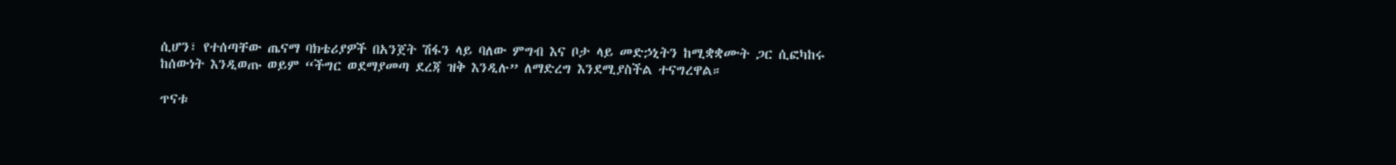ሲሆን፣ የተሰጣቸው ጤናማ ባክቴሪያዎች በአንጀት ሽፋን ላይ ባለው ምግብ እና ቦታ ላይ መድኃኒትን ከሚቋቋሙት ጋር ሲፎካከሩ ከሰውነት እንዲወጡ ወይም “ችግር ወደማያመጣ ደረጃ ዝቅ እንዲሉ” ለማድረግ እንደሚያስችል ተናግረዋል።

ጥናቱ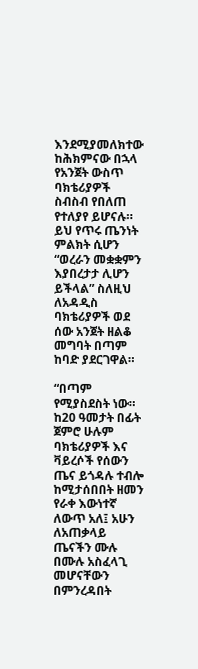እንደሚያመለክተው ከሕክምናው በኋላ የአንጀት ውስጥ ባክቴሪያዎች ስብስብ የበለጠ የተለያየ ይሆናሉ። ይህ የጥሩ ጤንነት ምልክት ሲሆን “ወረራን መቋቋምን እያበረታታ ሊሆን ይችላል” ስለዚህ ለአዳዲስ ባክቴሪያዎች ወደ ሰው አንጀት ዘልቆ መግባት በጣም ከባድ ያደርገዋል።

“በጣም የሚያስደስት ነው። ከ20 ዓመታት በፊት ጀምሮ ሁሉም ባክቴሪያዎች እና ቫይረሶች የሰውን ጤና ይጎዳሉ ተብሎ ከሚታሰበበት ዘመን የራቀ እውነተኛ ለውጥ አለ፤ አሁን ለአጠቃላይ ጤናችን ሙሉ በሙሉ አስፈላጊ መሆናቸውን በምንረዳበት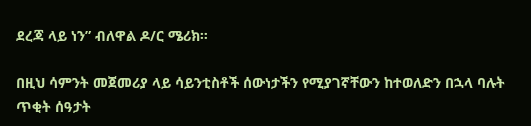ደረጃ ላይ ነን” ብለዋል ዶ/ር ሜሪክ።

በዚህ ሳምንት መጀመሪያ ላይ ሳይንቲስቶች ሰውነታችን የሚያገኛቸውን ከተወለድን በኋላ ባሉት ጥቂት ሰዓታት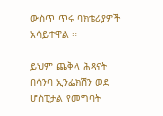ውስጥ ጥሩ ባክቴሪያዎች አሳይተዋል ።

ይህም ጨቅላ ሕጻናት በሳንባ ኢንፌክሽን ወደ ሆስፒታል የመግባት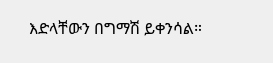እድላቸውን በግማሽ ይቀንሳል።